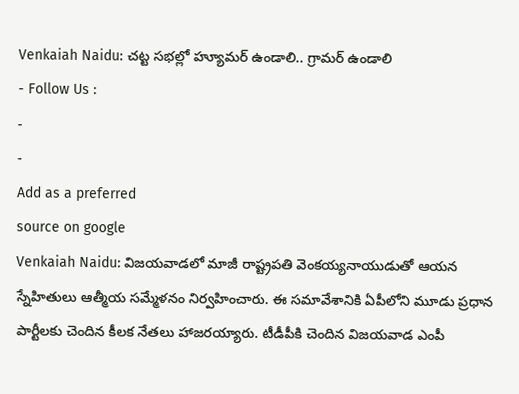Venkaiah Naidu: చట్ట సభల్లో హ్యూమర్ ఉండాలి.. గ్రామర్ ఉండాలి
- Follow Us :
-
-
Add as a preferred
source on google
Venkaiah Naidu: విజయవాడలో మాజీ రాష్ట్రపతి వెంకయ్యనాయుడుతో ఆయన స్నేహితులు ఆత్మీయ సమ్మేళనం నిర్వహించారు. ఈ సమావేశానికి ఏపీలోని మూడు ప్రధాన పార్టీలకు చెందిన కీలక నేతలు హాజరయ్యారు. టీడీపీకి చెందిన విజయవాడ ఎంపీ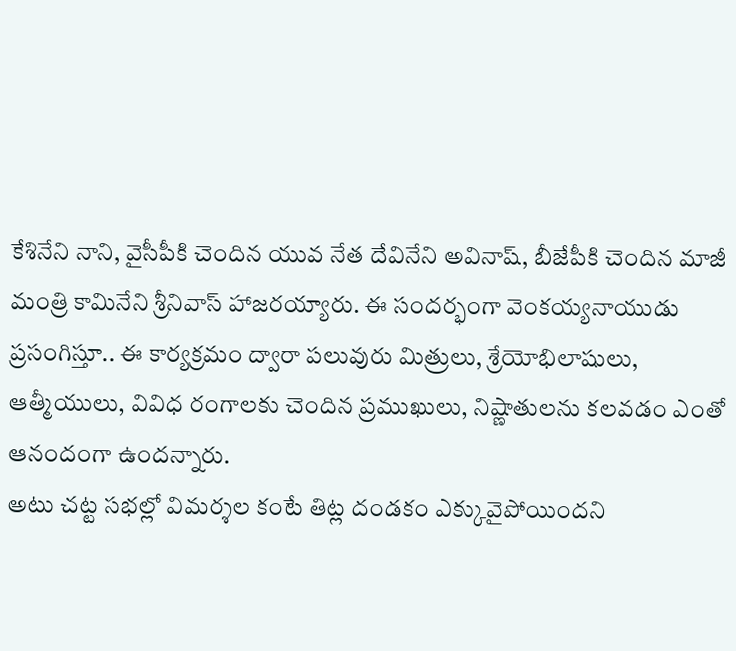కేశినేని నాని, వైసీపీకి చెందిన యువ నేత దేవినేని అవినాష్, బీజేపీకి చెందిన మాజీ మంత్రి కామినేని శ్రీనివాస్ హాజరయ్యారు. ఈ సందర్భంగా వెంకయ్యనాయుడు ప్రసంగిస్తూ.. ఈ కార్యక్రమం ద్వారా పలువురు మిత్రులు, శ్రేయోభిలాషులు, ఆత్మీయులు, వివిధ రంగాలకు చెందిన ప్రముఖులు, నిష్ణాతులను కలవడం ఎంతో ఆనందంగా ఉందన్నారు.
అటు చట్ట సభల్లో విమర్శల కంటే తిట్ల దండకం ఎక్కువైపోయిందని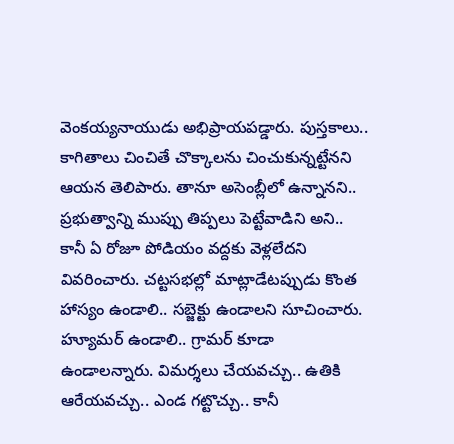వెంకయ్యనాయుడు అభిప్రాయపడ్డారు. పుస్తకాలు.. కాగితాలు చించితే చొక్కాలను చించుకున్నట్టేనని ఆయన తెలిపారు. తానూ అసెంబ్లీలో ఉన్నానని.. ప్రభుత్వాన్ని ముప్పు తిప్పలు పెట్టేవాడిని అని.. కానీ ఏ రోజూ పోడియం వద్దకు వెళ్లలేదని వివరించారు. చట్టసభల్లో మాట్లాడేటప్పుడు కొంత హాస్యం ఉండాలి.. సబ్జెక్టు ఉండాలని సూచించారు. హ్యూమర్ ఉండాలి.. గ్రామర్ కూడా ఉండాలన్నారు. విమర్శలు చేయవచ్చు.. ఉతికి ఆరేయవచ్చు.. ఎండ గట్టొచ్చు.. కానీ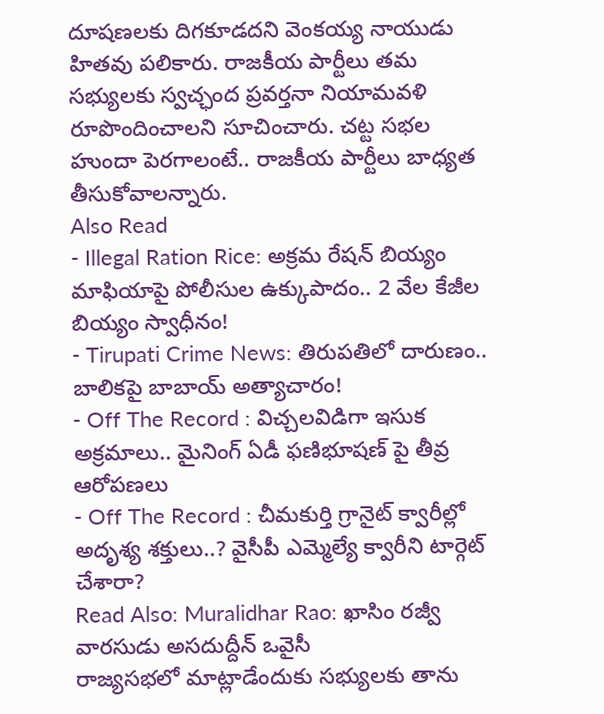దూషణలకు దిగకూడదని వెంకయ్య నాయుడు హితవు పలికారు. రాజకీయ పార్టీలు తమ సభ్యులకు స్వచ్ఛంద ప్రవర్తనా నియామవళి రూపొందించాలని సూచించారు. చట్ట సభల హుందా పెరగాలంటే.. రాజకీయ పార్టీలు బాధ్యత తీసుకోవాలన్నారు.
Also Read
- Illegal Ration Rice: అక్రమ రేషన్ బియ్యం మాఫియాపై పోలీసుల ఉక్కుపాదం.. 2 వేల కేజీల బియ్యం స్వాధీనం!
- Tirupati Crime News: తిరుపతిలో దారుణం.. బాలికపై బాబాయ్ అత్యాచారం!
- Off The Record : విచ్చలవిడిగా ఇసుక అక్రమాలు.. మైనింగ్ ఏడీ ఫణిభూషణ్ పై తీవ్ర ఆరోపణలు
- Off The Record : చీమకుర్తి గ్రానైట్ క్వారీల్లో అదృశ్య శక్తులు..? వైసీపీ ఎమ్మెల్యే క్వారీని టార్గెట్ చేశారా?
Read Also: Muralidhar Rao: ఖాసిం రజ్వీ వారసుడు అసదుద్దీన్ ఒవైసీ
రాజ్యసభలో మాట్లాడేందుకు సభ్యులకు తాను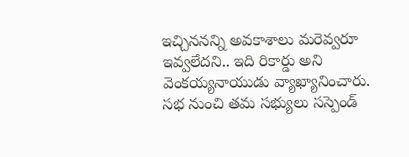ఇచ్చిననన్ని అవకాశాలు మరెవ్వరూ ఇవ్వలేదని.. ఇది రికార్డు అని వెంకయ్యనాయుడు వ్యాఖ్యానించారు. సభ నుంచి తమ సభ్యులు సస్పెండ్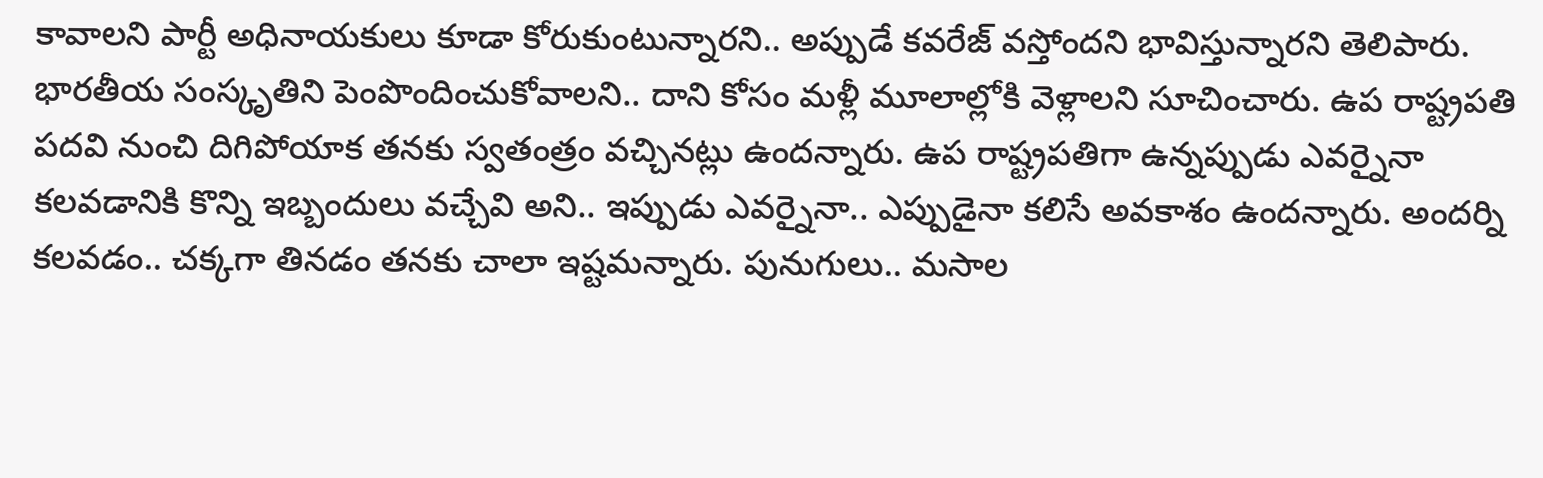కావాలని పార్టీ అధినాయకులు కూడా కోరుకుంటున్నారని.. అప్పుడే కవరేజ్ వస్తోందని భావిస్తున్నారని తెలిపారు. భారతీయ సంస్కృతిని పెంపొందించుకోవాలని.. దాని కోసం మళ్లీ మూలాల్లోకి వెళ్లాలని సూచించారు. ఉప రాష్ట్రపతి పదవి నుంచి దిగిపోయాక తనకు స్వతంత్రం వచ్చినట్లు ఉందన్నారు. ఉప రాష్ట్రపతిగా ఉన్నప్పుడు ఎవర్నైనా కలవడానికి కొన్ని ఇబ్బందులు వచ్చేవి అని.. ఇప్పుడు ఎవర్నైనా.. ఎప్పుడైనా కలిసే అవకాశం ఉందన్నారు. అందర్ని కలవడం.. చక్కగా తినడం తనకు చాలా ఇష్టమన్నారు. పునుగులు.. మసాల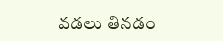వడలు తినడం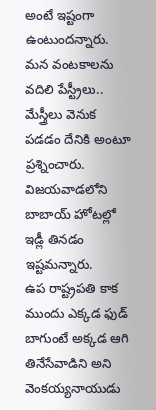అంటే ఇష్టంగా ఉంటుందన్నారు. మన వంటకాలను వదిలి పేస్ట్రీలు.. మేస్త్రీలు వెనుక పడడం దేనికి అంటూ ప్రశ్నించారు. విజయవాడలోని బాబాయ్ హోటల్లో ఇడ్లీ తినడం ఇష్టమన్నారు.
ఉప రాష్ట్రపతి కాక ముందు ఎక్కడ ఫుడ్ బాగుంటే అక్కడ ఆగి తినేసేవాడిని అని వెంకయ్యనాయుడు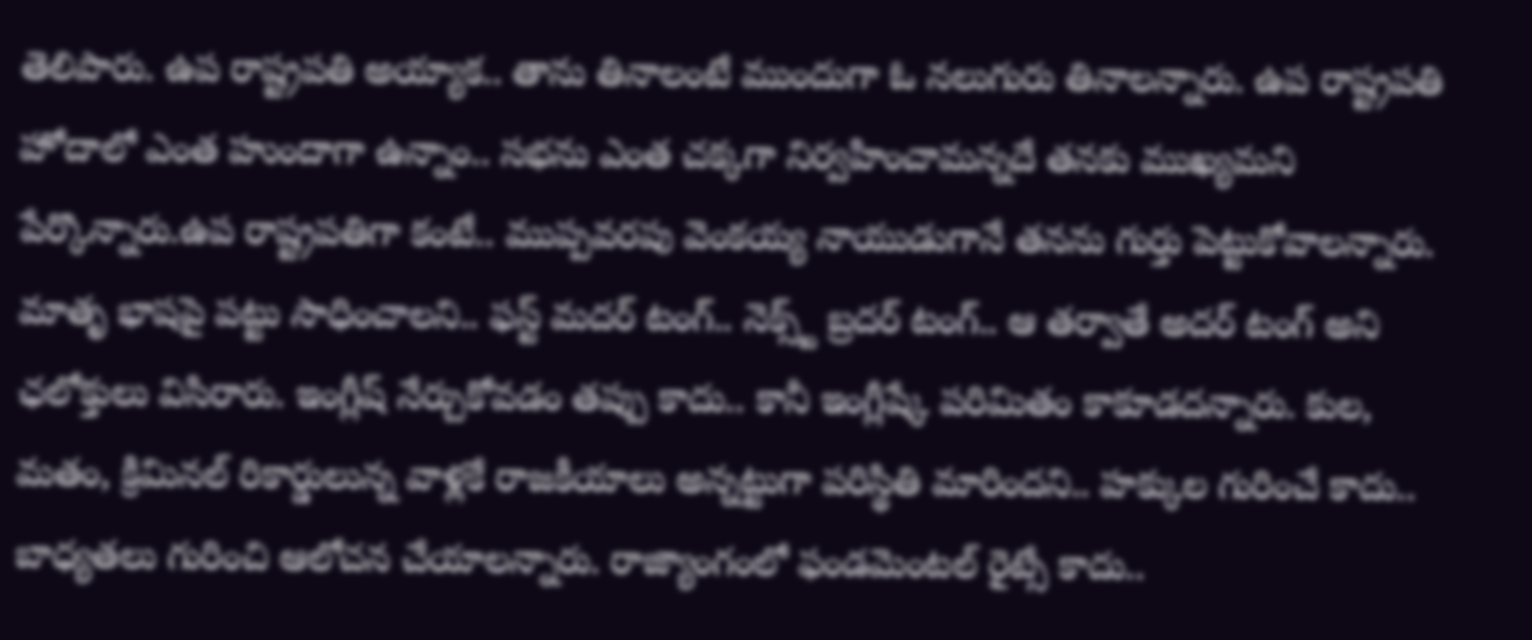తెలిపారు. ఉప రాష్ట్రపతి అయ్యాక.. తాను తినాలంటే ముందుగా ఓ నలుగురు తినాలన్నారు. ఉప రాష్ట్రపతి హోదాలో ఎంత హుందాగా ఉన్నాం.. సభను ఎంత చక్కగా నిర్వహించామన్నదే తనకు ముఖ్యమని పేర్కొన్నారు.ఉప రాష్ట్రపతిగా కంటే.. ముప్పవరపు వెంకయ్య నాయుడుగానే తనను గుర్తు పెట్టుకోవాలన్నారు. మాతృ భాషపై పట్టు సాధించాలని.. ఫస్ట్ మదర్ టంగ్.. నెక్స్ట్ బ్రదర్ టంగ్.. ఆ తర్వాతే అదర్ టంగ్ అని ఛలోక్తులు విసిరారు. ఇంగ్లీష్ నేర్చుకోవడం తప్పు కాదు.. కానీ ఇంగ్లీష్కే పరిమితం కాకూడదన్నారు. కుల, మతం, క్రిమినల్ రికార్డులున్న వాళ్లకే రాజకీయాలు అన్నట్టుగా పరిస్థితి మారిందని.. హక్కుల గురించే కాదు.. బాధ్యతలు గురించి ఆలోచన చేయాలన్నారు. రాజ్యాంగంలో ఫండమెంటల్ రైట్సే కాదు..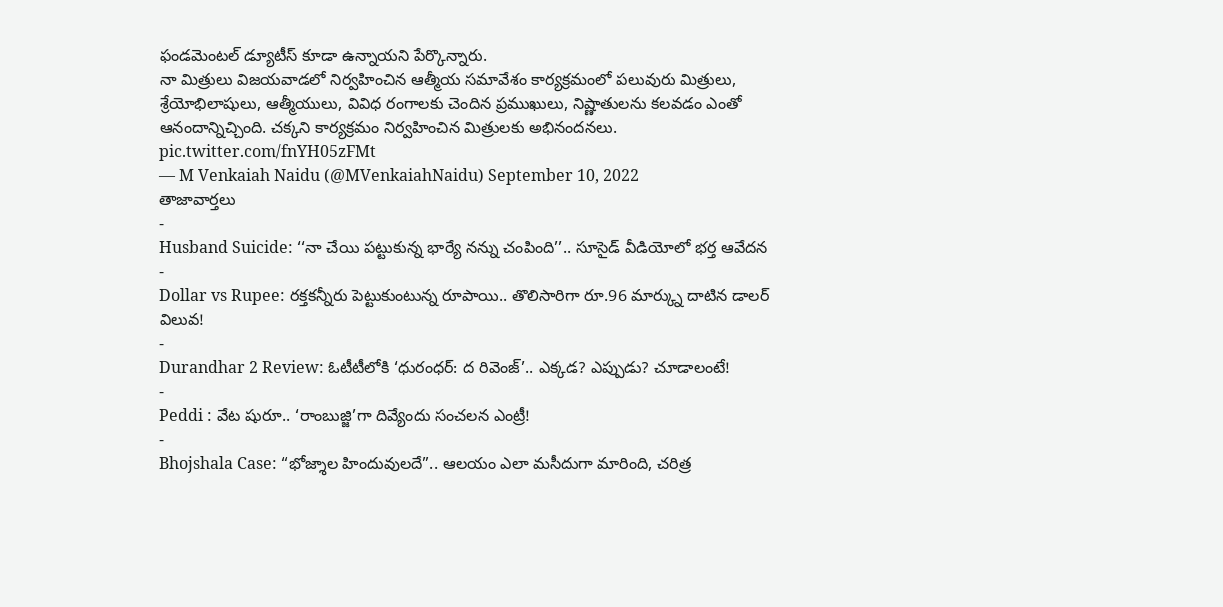ఫండమెంటల్ డ్యూటీస్ కూడా ఉన్నాయని పేర్కొన్నారు.
నా మిత్రులు విజయవాడలో నిర్వహించిన ఆత్మీయ సమావేశం కార్యక్రమంలో పలువురు మిత్రులు, శ్రేయోభిలాషులు, ఆత్మీయులు, వివిధ రంగాలకు చెందిన ప్రముఖులు, నిష్ణాతులను కలవడం ఎంతో ఆనందాన్నిచ్చింది. చక్కని కార్యక్రమం నిర్వహించిన మిత్రులకు అభినందనలు. pic.twitter.com/fnYH05zFMt
— M Venkaiah Naidu (@MVenkaiahNaidu) September 10, 2022
తాజావార్తలు
-
Husband Suicide: ‘‘నా చేయి పట్టుకున్న భార్యే నన్ను చంపింది’’.. సూసైడ్ వీడియోలో భర్త ఆవేదన
-
Dollar vs Rupee: రక్తకన్నీరు పెట్టుకుంటున్న రూపాయి.. తొలిసారిగా రూ.96 మార్క్ను దాటిన డాలర్ విలువ!
-
Durandhar 2 Review: ఓటీటీలోకి ‘ధురంధర్: ద రివెంజ్’.. ఎక్కడ? ఎప్పుడు? చూడాలంటే!
-
Peddi : వేట షురూ.. ‘రాంబుజ్జి’గా దివ్యేందు సంచలన ఎంట్రీ!
-
Bhojshala Case: “భోజ్శాల హిందువులదే”.. ఆలయం ఎలా మసీదుగా మారింది, చరిత్ర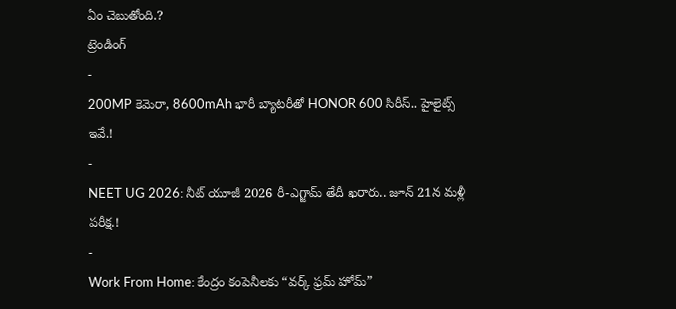ఏం చెబుతోంది.?
ట్రెండింగ్
-
200MP కెమెరా, 8600mAh భారీ బ్యాటరీతో HONOR 600 సిరీస్.. హైలైట్స్ ఇవే.!
-
NEET UG 2026: నీట్ యూజీ 2026 రీ-ఎగ్జామ్ తేదీ ఖరారు.. జూన్ 21న మళ్లీ పరీక్ష.!
-
Work From Home: కేంద్రం కంపెనీలకు “వర్క్ ఫ్రమ్ హోమ్”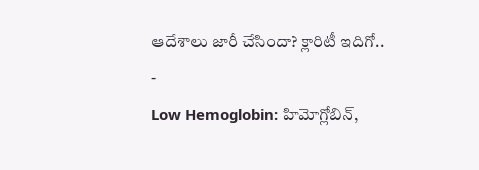ఆదేశాలు జారీ చేసిందా? క్లారిటీ ఇదిగో..
-
Low Hemoglobin: హిమోగ్లోబిన్,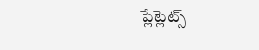ప్లేట్లెట్స్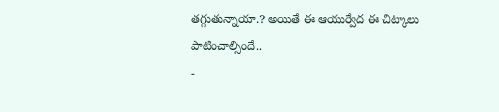తగ్గుతున్నాయా.? అయితే ఈ ఆయుర్వేద ఈ చిట్కాలు పాటించాల్సిందే..
-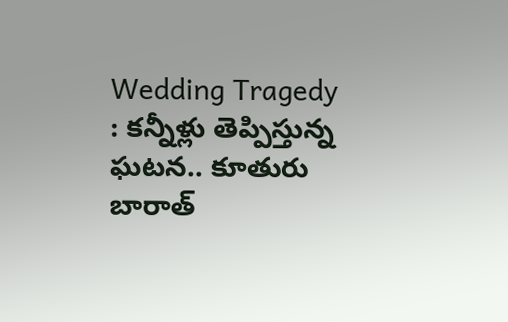Wedding Tragedy : కన్నీళ్లు తెప్పిస్తున్న ఘటన.. కూతురు బారాత్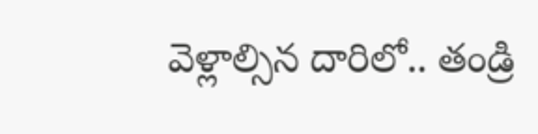వెళ్లాల్సిన దారిలో.. తండ్రి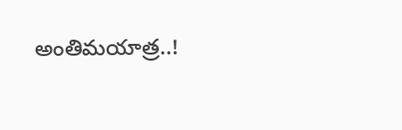అంతిమయాత్ర..!